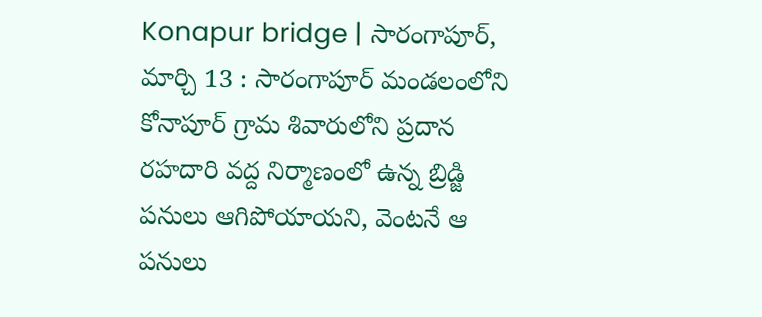Konapur bridge | సారంగాపూర్, మార్చి 13 : సారంగాపూర్ మండలంలోని కోనాపూర్ గ్రామ శివారులోని ప్రదాన రహదారి వద్ద నిర్మాణంలో ఉన్న బ్రిడ్జి పనులు ఆగిపోయాయని, వెంటనే ఆ పనులు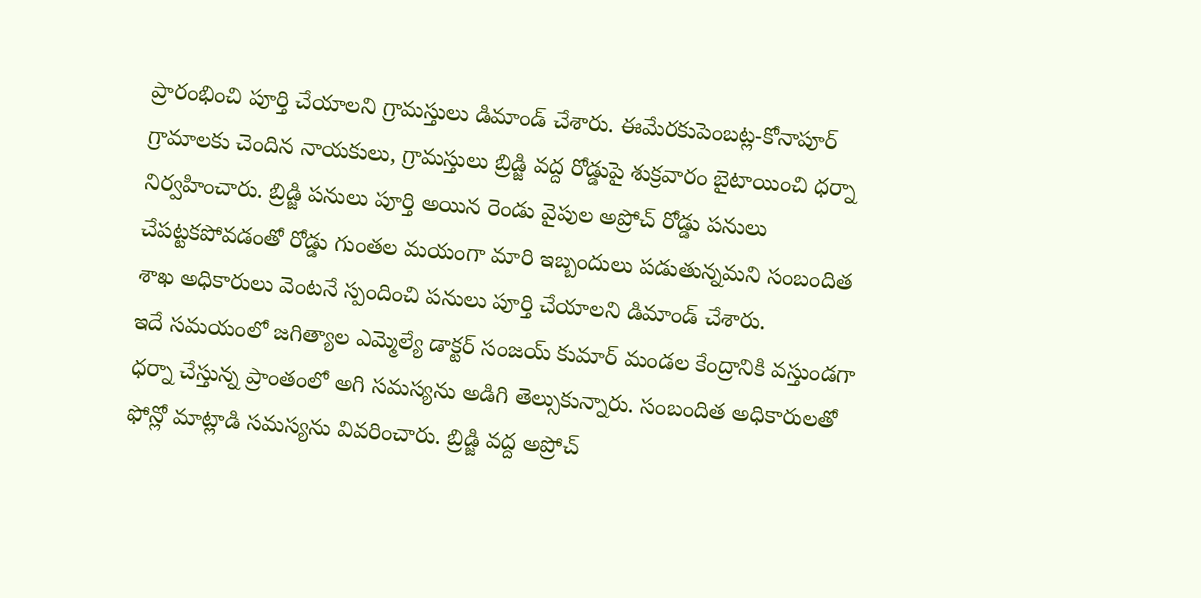ప్రారంభించి పూర్తి చేయాలని గ్రామస్తులు డిమాండ్ చేశారు. ఈమేరకుపెంబట్ల-కోనాపూర్ గ్రామాలకు చెందిన నాయకులు, గ్రామస్తులు బ్రిడ్జి వద్ద రోడ్డుపై శుక్రవారం బైటాయించి ధర్నా నిర్వహించారు. బ్రిడ్జి పనులు పూర్తి అయిన రెండు వైపుల అప్రోచ్ రోడ్డు పనులు చేపట్టకపోవడంతో రోడ్డు గుంతల మయంగా మారి ఇబ్బందులు పడుతున్నమని సంబందిత శాఖ అధికారులు వెంటనే స్పందించి పనులు పూర్తి చేయాలని డిమాండ్ చేశారు.
ఇదే సమయంలో జగిత్యాల ఎమ్మెల్యే డాక్టర్ సంజయ్ కుమార్ మండల కేంద్రానికి వస్తుండగా ధర్నా చేస్తున్న ప్రాంతంలో అగి సమస్యను అడిగి తెల్సుకున్నారు. సంబందిత అధికారులతో ఫోన్లో మాట్లాడి సమస్యను వివరించారు. బ్రిడ్జి వద్ద అప్రోచ్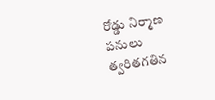రోడ్డు నిర్మాణ పనులు త్వరితగతిన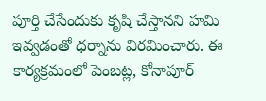పూర్తి చేసేందుకు కృషి చేస్తానని హమి ఇవ్వడంతో ధర్నాను విరమించారు. ఈ కార్యక్రమంలో పెంబట్ల, కోనాపూర్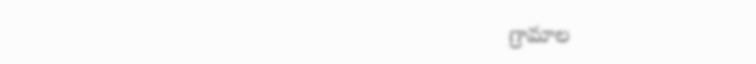గ్రామాల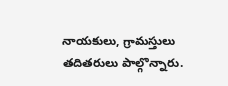నాయకులు, గ్రామస్తులు తదితరులు పాల్గొన్నారు.